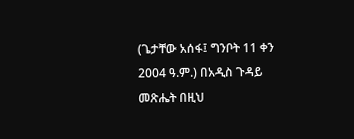(ጌታቸው አሰፋ፤ ግንቦት 11 ቀን 2004 ዓ.ም.) በአዲስ ጉዳይ መጽሔት በዚህ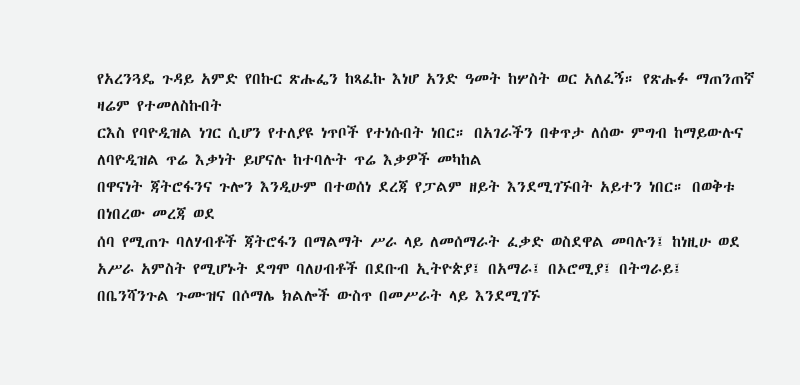የአረንጓዴ ጉዳይ አምድ የበኩር ጽሑፌን ከጻፈኩ እነሆ አንድ ዓመት ከሦስት ወር አለፈኝ። የጽሑፉ ማጠንጠኛ ዛሬም የተመለስኩበት
ርእስ የባዮዲዝል ነገር ሲሆን የተለያዩ ነጥቦች የተነሱበት ነበር። በአገራችን በቀጥታ ለሰው ምግብ ከማይውሉና ለባዮዲዝል ጥሬ እቃነት ይሆናሉ ከተባሉት ጥሬ እቃዎች መካከል
በዋናነት ጃትሮፋንና ጉሎን እንዲሁም በተወሰነ ደረጃ የፓልም ዘይት እንደሚገኙበት አይተን ነበር። በወቅቱ በነበረው መረጃ ወደ
ሰባ የሚጠጉ ባለሃብቶች ጃትሮፋን በማልማት ሥራ ላይ ለመሰማራት ፈቃድ ወስደዋል መባሉን፤ ከነዚሁ ወደ አሥራ አምስት የሚሆኑት ደግሞ ባለሀብቶች በደቡብ ኢትዮጵያ፤ በአማራ፤ በኦሮሚያ፤ በትግራይ፤ በቤንሻንጉል ጉሙዝና በሶማሌ ክልሎች ውስጥ በመሥራት ላይ እንደሚገኙ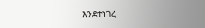እንደተነገረ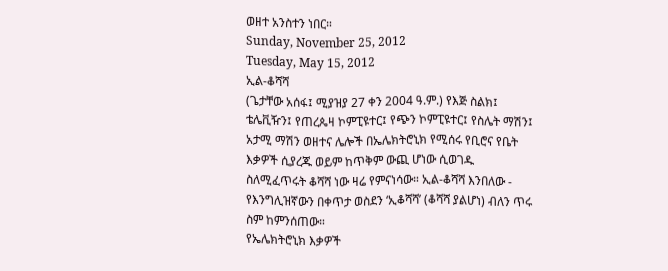ወዘተ አንስተን ነበር።
Sunday, November 25, 2012
Tuesday, May 15, 2012
ኢል-ቆሻሻ
(ጌታቸው አሰፋ፤ ሚያዝያ 27 ቀን 2004 ዓ.ም.) የእጅ ስልክ፤ ቴሌቪዥን፤ የጠረጴዛ ኮምፒዩተር፤ የጭን ኮምፒዩተር፤ የስሌት ማሽን፤ አታሚ ማሽን ወዘተና ሌሎች በኤሌክትሮኒክ የሚሰሩ የቢሮና የቤት እቃዎች ሲያረጁ ወይም ከጥቅም ውጪ ሆነው ሲወገዱ ስለሚፈጥሩት ቆሻሻ ነው ዛሬ የምናነሳው። ኢል-ቆሻሻ እንበለው - የእንግሊዝኛውን በቀጥታ ወስደን ‘ኢቆሻሻ’ (ቆሻሻ ያልሆነ) ብለን ጥሩ ስም ከምንሰጠው።
የኤሌክትሮኒክ እቃዎች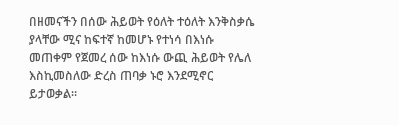በዘመናችን በሰው ሕይወት የዕለት ተዕለት እንቅስቃሴ ያላቸው ሚና ከፍተኛ ከመሆኑ የተነሳ በእነሱ መጠቀም የጀመረ ሰው ከእነሱ ውጪ ሕይወት የሌለ እስኪመስለው ድረስ ጠባቃ ኑሮ እንደሚኖር ይታወቃል።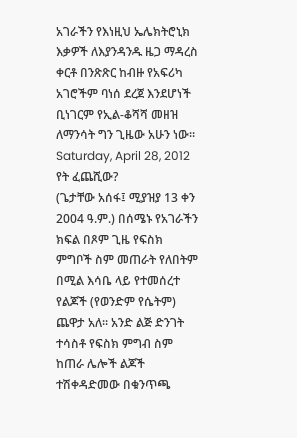አገራችን የእነዚህ ኤሌክትሮኒክ እቃዎች ለእያንዳንዱ ዜጋ ማዳረስ ቀርቶ በንጽጽር ከብዙ የአፍሪካ አገሮችም ባነሰ ደረጀ እንደሆነች ቢነገርም የኢል-ቆሻሻ መዘዝ ለማንሳት ግን ጊዜው አሁን ነው። Saturday, April 28, 2012
የት ፈጨሺው?
(ጌታቸው አሰፋ፤ ሚያዝያ 13 ቀን 2004 ዓ.ም.) በሰሜኑ የአገራችን ክፍል በጾም ጊዜ የፍስክ ምግቦች ስም መጠራት የለበትም በሚል እሳቤ ላይ የተመሰረተ የልጆች (የወንድም የሴትም) ጨዋታ አለ። አንድ ልጅ ድንገት ተሳስቶ የፍስክ ምግብ ስም ከጠራ ሌሎች ልጆች ተሽቀዳድመው በቁንጥጫ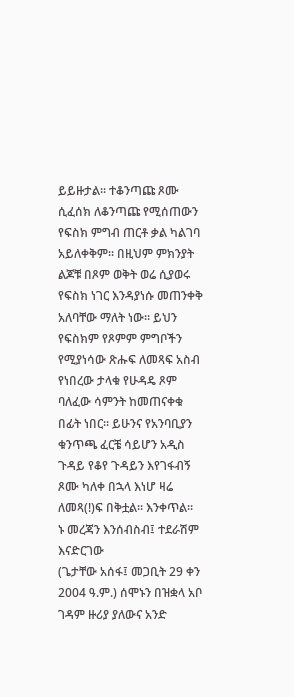ይይዙታል። ተቆንጣጩ ጾሙ ሲፈሰክ ለቆንጣጩ የሚሰጠውን የፍስክ ምግብ ጠርቶ ቃል ካልገባ አይለቀቅም። በዚህም ምክንያት ልጆቹ በጾም ወቅት ወሬ ሲያወሩ የፍስክ ነገር እንዳያነሱ መጠንቀቅ አለባቸው ማለት ነው። ይህን የፍስክም የጾምም ምግቦችን የሚያነሳው ጽሑፍ ለመጻፍ አስብ የነበረው ታላቁ የሁዳዴ ጾም ባለፈው ሳምንት ከመጠናቀቁ በፊት ነበር። ይሁንና የአንባቢያን ቁንጥጫ ፈርቼ ሳይሆን አዲስ ጉዳይ የቆየ ጉዳይን እየገፋብኝ ጾሙ ካለቀ በኋላ እነሆ ዛሬ ለመጻ(!)ፍ በቅቷል። እንቀጥል።
ኑ መረጃን እንሰብስብ፤ ተደራሽም እናድርገው
(ጌታቸው አሰፋ፤ መጋቢት 29 ቀን 2004 ዓ.ም.) ሰሞኑን በዝቋላ አቦ ገዳም ዙሪያ ያለውና አንድ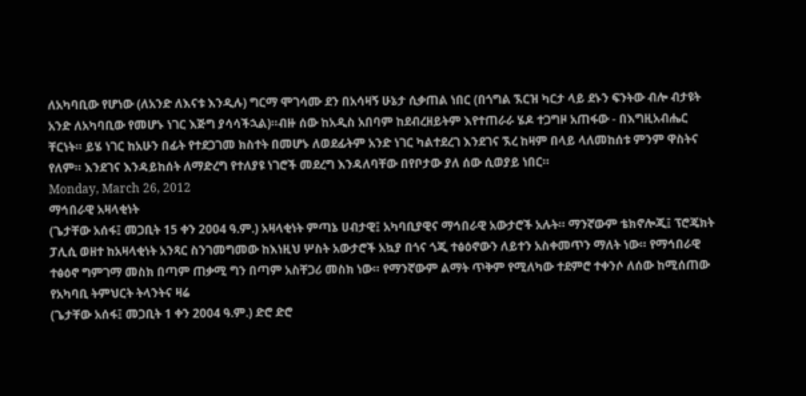ለአካባቢው የሆነው (ለአንድ ለእናቱ እንዲሉ) ግርማ ሞገሳሙ ደን በአሳዛኝ ሁኔታ ሲቃጠል ነበር (በጎግል ኧርዝ ካርታ ላይ ደኑን ፍንትው ብሎ ብታዩት አንድ ለአካባቢው የመሆኑ ነገር እጅግ ያሳሳችኋል)።ብዙ ሰው ከአዲስ አበባም ከደብረዘይትም እየተጠራራ ሄዶ ተጋግዞ አጠፋው - በእግዚአብሔር ቸርነት። ይሄ ነገር ከአሁን በፊት የተደጋገመ ክስተት በመሆኑ ለወደፊትም አንድ ነገር ካልተደረገ እንደገና ኧረ ከዛም በላይ ላለመከሰቱ ምንም ዋስትና የለም። እንደገና እንዳይከሰት ለማድረግ የተለያዩ ነገሮች መደረግ እንዳለባቸው በየቦታው ያለ ሰው ሲወያይ ነበር።
Monday, March 26, 2012
ማኅበራዊ አዛላቂነት
(ጌታቸው አሰፋ፤ መጋቢት 15 ቀን 2004 ዓ.ም.) አዛላቂነት ምጣኔ ሀብታዊ፤ አካባቢያዊና ማኅበራዊ አውታሮች አሉት። ማንኛውም ቴክኖሎጂ፤ ፕሮጄክት ፓሊሲ ወዘተ ከአዛላቂነት አንጻር ስንገመግመው ከእነዚህ ሦስት አውታሮች አኳያ በጎና ጎጂ ተፅዕኖውን ለይተን አስቀመጥን ማለት ነው። የማኅበራዊ ተፅዕኖ ግምገማ መስክ በጣም ጠቃሚ ግን በጣም አስቸጋሪ መስክ ነው። የማንኛውም ልማት ጥቅም የሚለካው ተደምሮ ተቀንሶ ለሰው ከሚሰጠው
የአካባቢ ትምህርት ትላንትና ዛሬ
(ጌታቸው አሰፋ፤ መጋቢት 1 ቀን 2004 ዓ.ም.) ድሮ ድሮ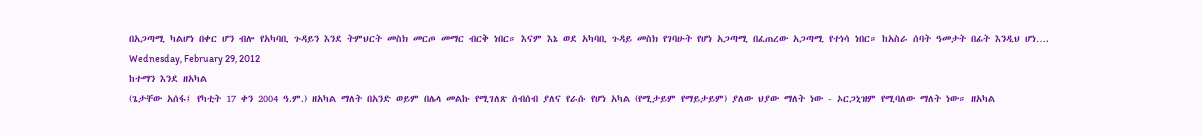በአጋጣሚ ካልሆነ በቀር ሆን ብሎ የአካባቢ ጉዳይን እንደ ትምህርት መስክ መርጦ መማር ብርቅ ነበር። እናም እኔ ወደ አካባቢ ጉዳይ መስክ የገባሁት የሆነ አጋጣሚ በፈጠረው አጋጣሚ የተነሳ ነበር። ከአስራ ሰባት ዓመታት በፊት እንዲህ ሆነ….
Wednesday, February 29, 2012
ከተማን እንደ ዘአካል
(ጌታቸው አሰፋ፤ የካቲት 17 ቀን 2004 ዓ.ም.) ዘአካል ማለት በአንድ ወይም በሌላ መልኩ የሚገለጽ ሰብሰብ ያለና የራሱ የሆነ አካል (የሚታይም የማይታይም) ያለው ህያው ማለት ነው - ኦርጋኒዝም የሚባለው ማለት ነው። ዘአካል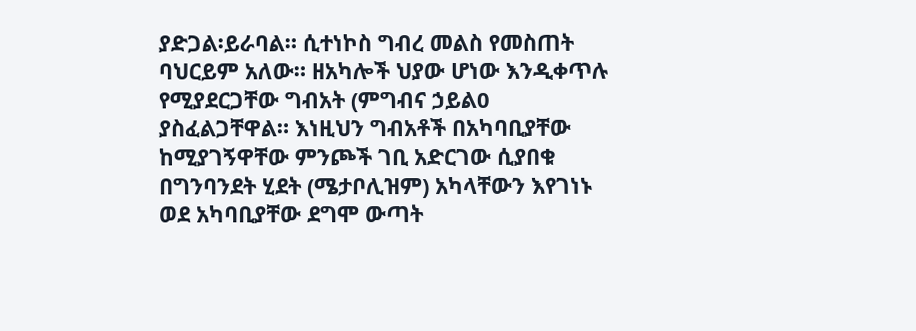ያድጋል፡ይራባል። ሲተነኮስ ግብረ መልስ የመስጠት ባህርይም አለው። ዘአካሎች ህያው ሆነው እንዲቀጥሉ የሚያደርጋቸው ግብአት (ምግብና ኃይል0 ያስፈልጋቸዋል። እነዚህን ግብአቶች በአካባቢያቸው ከሚያገኝዋቸው ምንጮች ገቢ አድርገው ሲያበቁ በግንባንደት ሂደት (ሜታቦሊዝም) አካላቸውን እየገነኑ ወደ አካባቢያቸው ደግሞ ውጣት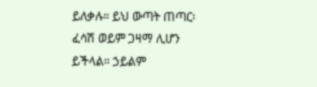ይለቃሉ። ይህ ውጣት ጠጣር፡ፈሳሽ ወይም ጋዛማ ሊሆን ይችላል። ኃይልም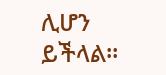ሊሆን ይችላል።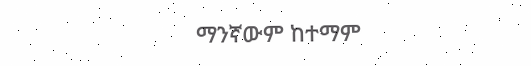ማንኛውም ከተማም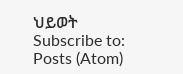ህይወት
Subscribe to:
Posts (Atom)